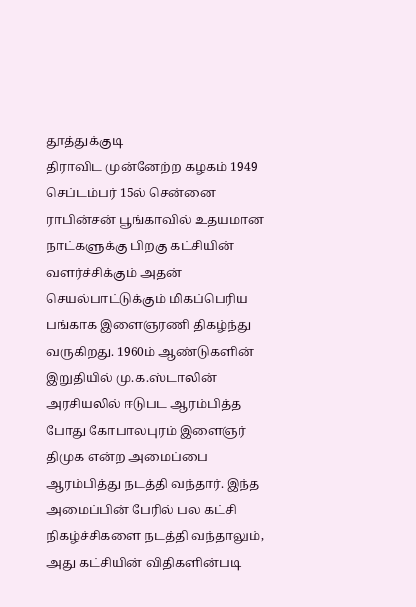தூத்துக்குடி
திராவிட முன்னேற்ற கழகம் 1949 செப்டம்பர் 15ல் சென்னை ராபின்சன் பூங்காவில் உதயமான நாட்களுக்கு பிறகு கட்சியின் வளர்ச்சிக்கும் அதன் செயல்பாட்டுக்கும் மிகப்பெரிய பங்காக இளைஞரணி திகழ்ந்து வருகிறது. 1960ம் ஆண்டுகளின் இறுதியில் மு.க.ஸ்டாலின் அரசியலில் ஈடுபட ஆரம்பித்த போது கோபாலபுரம் இளைஞர் திமுக என்ற அமைப்பை ஆரம்பித்து நடத்தி வந்தார். இந்த அமைப்பின் பேரில் பல கட்சி நிகழ்ச்சிகளை நடத்தி வந்தாலும், அது கட்சியின் விதிகளின்படி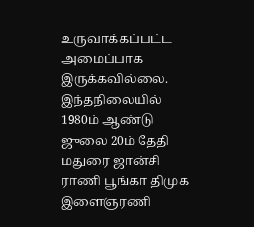உருவாக்கப்பட்ட அமைப்பாக இருக்கவில்லை.
இந்தநிலையில் 1980ம் ஆண்டு ஜுலை 20ம் தேதி மதுரை ஜான்சி ராணி பூங்கா திமுக இளைஞரணி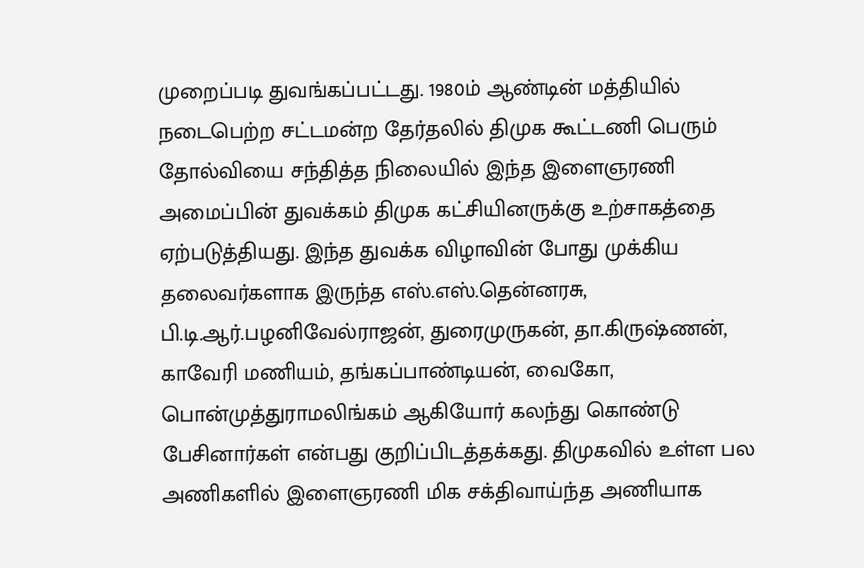முறைப்படி துவங்கப்பட்டது. 1980ம் ஆண்டின் மத்தியில் நடைபெற்ற சட்டமன்ற தேர்தலில் திமுக கூட்டணி பெரும் தோல்வியை சந்தித்த நிலையில் இந்த இளைஞரணி அமைப்பின் துவக்கம் திமுக கட்சியினருக்கு உற்சாகத்தை ஏற்படுத்தியது. இந்த துவக்க விழாவின் போது முக்கிய தலைவர்களாக இருந்த எஸ்.எஸ்.தென்னரசு, பி.டி.ஆர்.பழனிவேல்ராஜன், துரைமுருகன், தா.கிருஷ்ணன், காவேரி மணியம், தங்கப்பாண்டியன், வைகோ, பொன்முத்துராமலிங்கம் ஆகியோர் கலந்து கொண்டு பேசினார்கள் என்பது குறிப்பிடத்தக்கது. திமுகவில் உள்ள பல அணிகளில் இளைஞரணி மிக சக்திவாய்ந்த அணியாக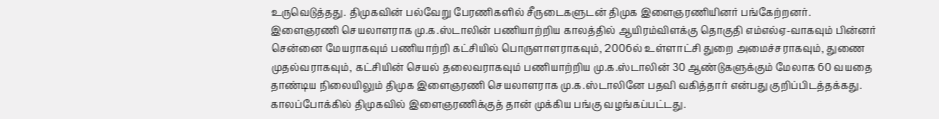உருவெடுத்தது. திமுகவின் பல்வேறு பேரணிகளில் சீருடைகளுடன் திமுக இளைஞரணியினர் பங்கேற்றனர். இளைஞரணி செயலாளராக மு.க.ஸ்டாலின் பணியாற்றிய காலத்தில் ஆயிரம்விளக்கு தொகுதி எம்எல்ஏ-வாகவும் பின்னர் சென்னை மேயராகவும் பணியாற்றி கட்சியில் பொருளாளராகவும், 2006ல் உள்ளாட்சி துறை அமைச்சராகவும், துணை முதல்வராகவும், கட்சியின் செயல் தலைவராகவும் பணியாற்றிய மு.க.ஸ்டாலின் 30 ஆண்டுகளுக்கும் மேலாக 60 வயதை தாண்டிய நிலையிலும் திமுக இளைஞரணி செயலாளராக மு.க.ஸ்டாலினே பதவி வகித்தார் என்பது குறிப்பிடத்தக்கது.
காலப்போக்கில் திமுகவில் இளைஞரணிக்குத் தான் முக்கிய பங்கு வழங்கப்பட்டது.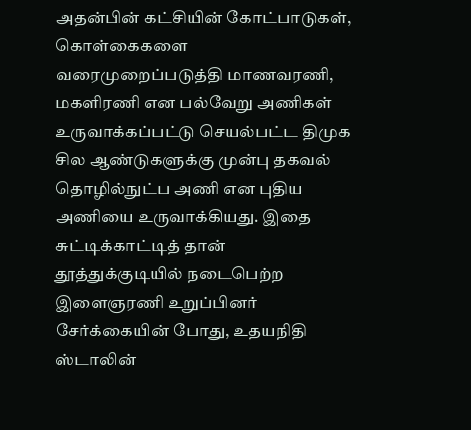அதன்பின் கட்சியின் கோட்பாடுகள், கொள்கைகளை வரைமுறைப்படுத்தி மாணவரணி, மகளிரணி என பல்வேறு அணிகள் உருவாக்கப்பட்டு செயல்பட்ட திமுக சில ஆண்டுகளுக்கு முன்பு தகவல் தொழில்நுட்ப அணி என புதிய அணியை உருவாக்கியது. இதை சுட்டிக்காட்டித் தான் தூத்துக்குடியில் நடைபெற்ற இளைஞரணி உறுப்பினர் சேர்க்கையின் போது, உதயநிதி ஸ்டாலின்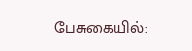பேசுகையில்: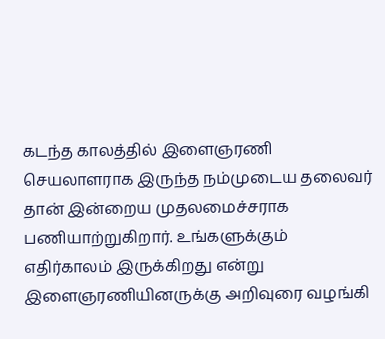கடந்த காலத்தில் இளைஞரணி செயலாளராக இருந்த நம்முடைய தலைவர் தான் இன்றைய முதலமைச்சராக பணியாற்றுகிறார். உங்களுக்கும் எதிர்காலம் இருக்கிறது என்று இளைஞரணியினருக்கு அறிவுரை வழங்கி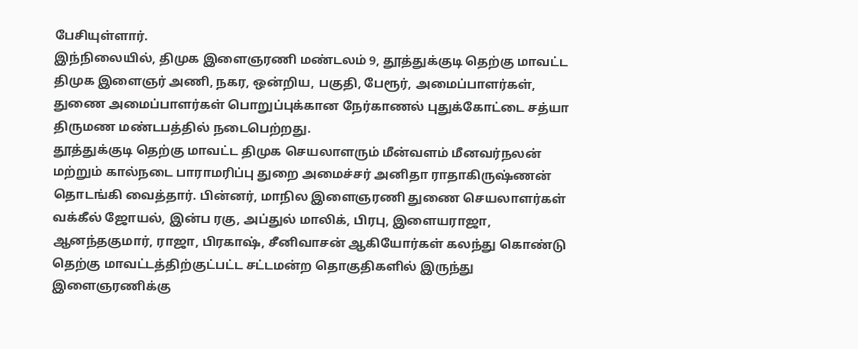பேசியுள்ளார்.
இந்நிலையில், திமுக இளைஞரணி மண்டலம் 9, தூத்துக்குடி தெற்கு மாவட்ட திமுக இளைஞர் அணி, நகர, ஒன்றிய, பகுதி, பேரூர், அமைப்பாளர்கள், துணை அமைப்பாளர்கள் பொறுப்புக்கான நேர்காணல் புதுக்கோட்டை சத்யா திருமண மண்டபத்தில் நடைபெற்றது.
தூத்துக்குடி தெற்கு மாவட்ட திமுக செயலாளரும் மீன்வளம் மீனவர்நலன் மற்றும் கால்நடை பாராமரிப்பு துறை அமைச்சர் அனிதா ராதாகிருஷ்ணன் தொடங்கி வைத்தார். பின்னர், மாநில இளைஞரணி துணை செயலாளர்கள் வக்கீல் ஜோயல், இன்ப ரகு, அப்துல் மாலிக், பிரபு, இளையராஜா, ஆனந்தகுமார், ராஜா, பிரகாஷ், சீனிவாசன் ஆகியோர்கள் கலந்து கொண்டு தெற்கு மாவட்டத்திற்குட்பட்ட சட்டமன்ற தொகுதிகளில் இருந்து இளைஞரணிக்கு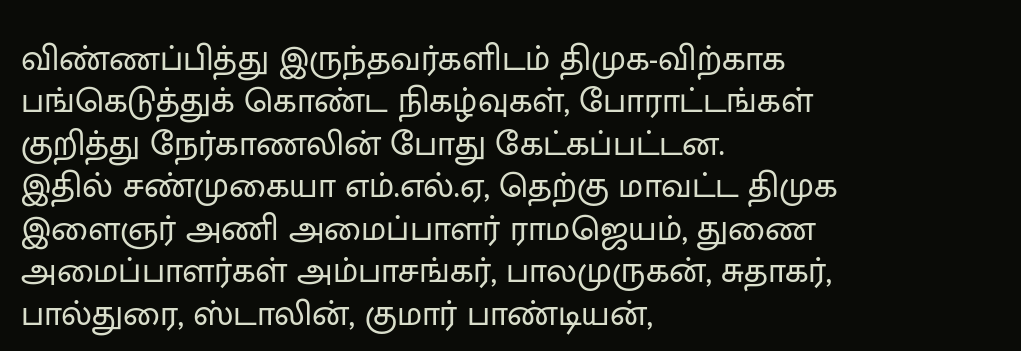விண்ணப்பித்து இருந்தவர்களிடம் திமுக-விற்காக பங்கெடுத்துக் கொண்ட நிகழ்வுகள், போராட்டங்கள் குறித்து நேர்காணலின் போது கேட்கப்பட்டன.
இதில் சண்முகையா எம்.எல்.ஏ, தெற்கு மாவட்ட திமுக இளைஞர் அணி அமைப்பாளர் ராமஜெயம், துணை அமைப்பாளர்கள் அம்பாசங்கர், பாலமுருகன், சுதாகர், பால்துரை, ஸ்டாலின், குமார் பாண்டியன்,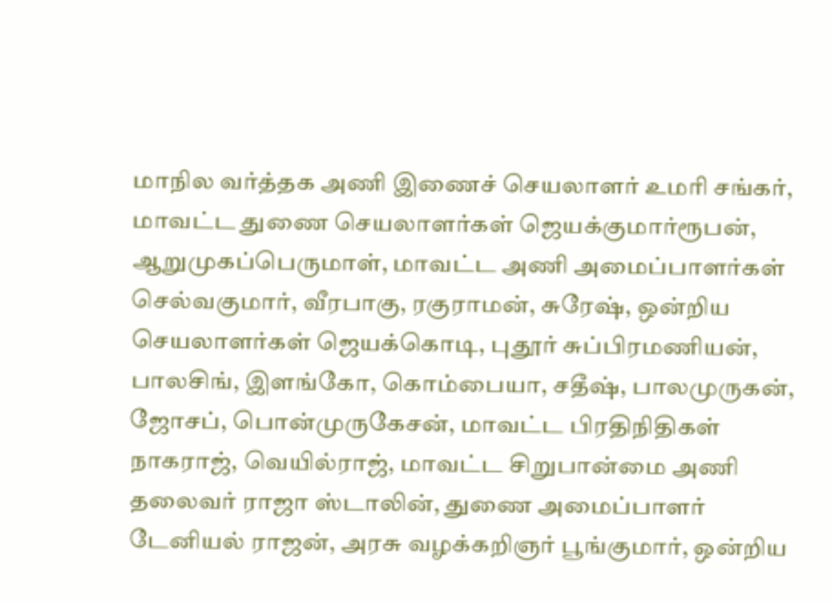மாநில வர்த்தக அணி இணைச் செயலாளர் உமரி சங்கர், மாவட்ட துணை செயலாளர்கள் ஜெயக்குமார்ரூபன், ஆறுமுகப்பெருமாள், மாவட்ட அணி அமைப்பாளர்கள் செல்வகுமார், வீரபாகு, ரகுராமன், சுரேஷ், ஒன்றிய செயலாளர்கள் ஜெயக்கொடி, புதூர் சுப்பிரமணியன், பாலசிங், இளங்கோ, கொம்பையா, சதீஷ், பாலமுருகன், ஜோசப், பொன்முருகேசன், மாவட்ட பிரதிநிதிகள் நாகராஜ், வெயில்ராஜ், மாவட்ட சிறுபான்மை அணி தலைவர் ராஜா ஸ்டாலின், துணை அமைப்பாளர் டேனியல் ராஜன், அரசு வழக்கறிஞர் பூங்குமார், ஒன்றிய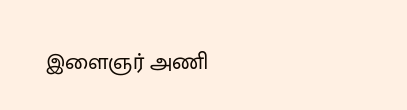இளைஞர் அணி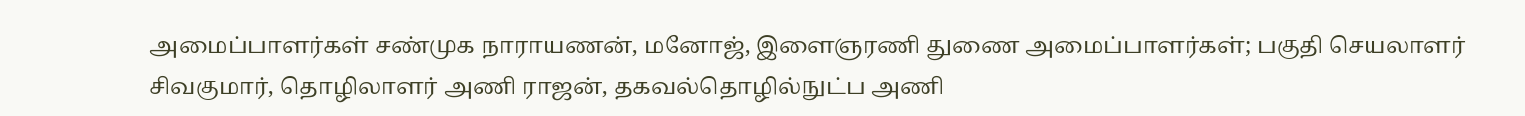அமைப்பாளர்கள் சண்முக நாராயணன், மனோஜ், இளைஞரணி துணை அமைப்பாளர்கள்; பகுதி செயலாளர் சிவகுமார், தொழிலாளர் அணி ராஜன், தகவல்தொழில்நுட்ப அணி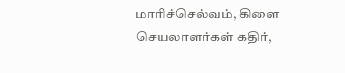மாரிச்செல்வம், கிளை செயலாளர்கள் கதிர்,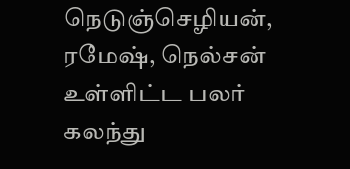நெடுஞ்செழியன், ரமேஷ், நெல்சன் உள்ளிட்ட பலர் கலந்து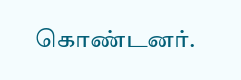கொண்டனர்.